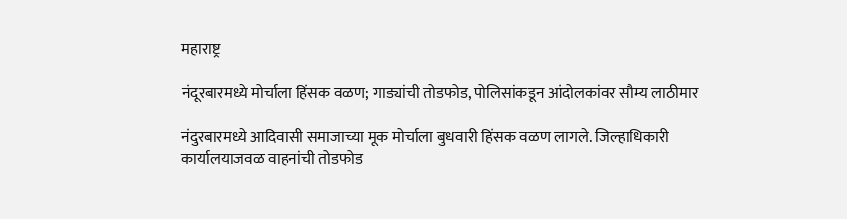महाराष्ट्र

नंदूरबारमध्ये मोर्चाला हिंसक वळण; गाड्यांची तोडफोड, पोलिसांकडून आंदोलकांवर सौम्य लाठीमार

नंदुरबारमध्ये आदिवासी समाजाच्या मूक मोर्चाला बुधवारी हिंसक वळण लागले. जिल्हाधिकारी कार्यालयाजवळ वाहनांची तोडफोड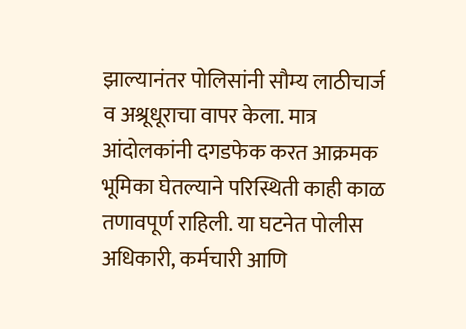झाल्यानंतर पोलिसांनी सौम्य लाठीचार्ज व अश्रूधूराचा वापर केला. मात्र आंदोलकांनी दगडफेक करत आक्रमक भूमिका घेतल्याने परिस्थिती काही काळ तणावपूर्ण राहिली. या घटनेत पोलीस अधिकारी, कर्मचारी आणि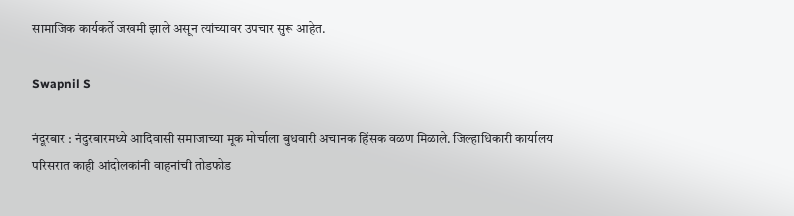सामाजिक कार्यकर्ते जखमी झाले असून त्यांच्यावर उपचार सुरू आहेत.

Swapnil S

नंदूरबार : नंदुरबारमध्ये आदिवासी समाजाच्या मूक मोर्चाला बुधवारी अचानक हिंसक वळण मिळाले. जिल्हाधिकारी कार्यालय परिसरात काही आंदोलकांनी वाहनांची तोडफोड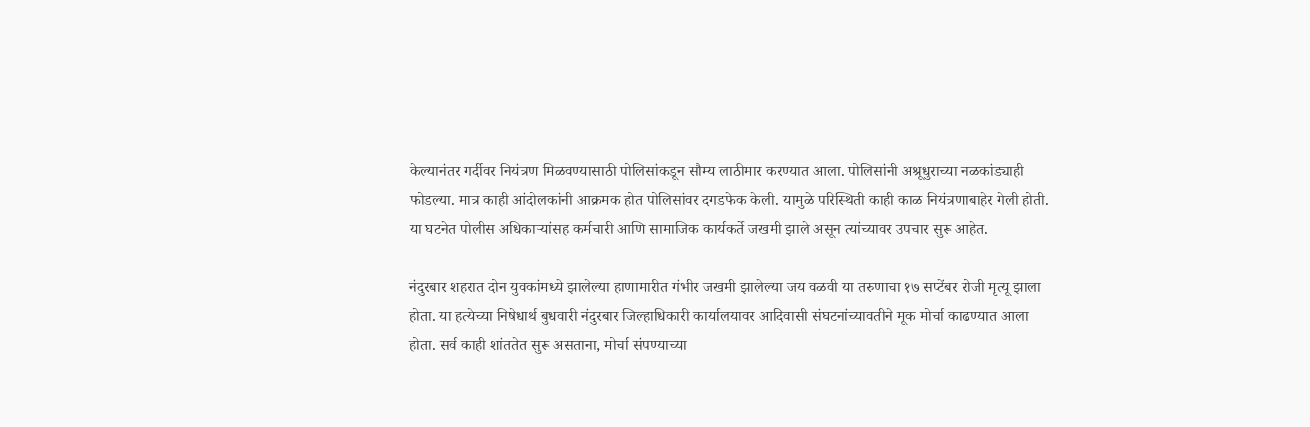केल्यानंतर गर्दीवर नियंत्रण मिळवण्यासाठी पोलिसांकडून सौम्य लाठीमार करण्यात आला. पोलिसांनी अश्रूधुराच्या नळकांड्याही फोडल्या. मात्र काही आंदोलकांनी आक्रमक होत पोलिसांवर दगडफेक केली. यामुळे परिस्थिती काही काळ नियंत्रणाबाहेर गेली होती. या घटनेत पोलीस अधिकाऱ्यांसह कर्मचारी आणि सामाजिक कार्यकर्ते जखमी झाले असून त्यांच्यावर उपचार सुरू आहेत.

नंदुरबार शहरात दोन युवकांमध्ये झालेल्या हाणामारीत गंभीर जखमी झालेल्या जय वळवी या तरुणाचा १७ सप्टेंबर रोजी मृत्यू झाला होता. या हत्येच्या निषेधार्थ बुधवारी नंदुरबार जिल्हाधिकारी कार्यालयावर आदिवासी संघटनांच्यावतीने मूक मोर्चा काढण्यात आला होता. सर्व काही शांततेत सुरू असताना, मोर्चा संपण्याच्या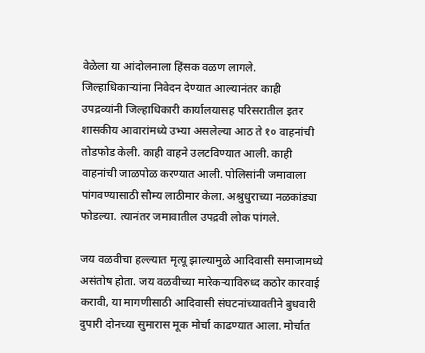वेळेला या आंदोलनाला हिंसक वळण लागले. जिल्हाधिकाऱ्यांना निवेदन देण्यात आल्यानंतर काही उपद्रव्यांनी जिल्हाधिकारी कार्यालयासह परिसरातील इतर शासकीय आवारांमध्ये उभ्या असलेल्या आठ ते १० वाहनांची तोडफोड केली. काही वाहने उलटविण्यात आली. काही वाहनांची जाळपोळ करण्यात आली. पोलिसांनी जमावाला पांगवण्यासाठी सौम्य लाठीमार केला. अश्रुधुराच्या नळकांड्या फोडल्या. त्यानंतर जमावातील उपद्रवी लोक पांगले.

जय वळवीचा हल्ल्यात मृत्यू झाल्यामुळे आदिवासी समाजामध्ये असंतोष होता. जय वळवीच्या मारेकऱ्याविरुध्द कठोर कारवाई करावी, या मागणीसाठी आदिवासी संघटनांच्यावतीने बुधवारी दुपारी दोनच्या सुमारास मूक मोर्चा काढण्यात आला. मोर्चात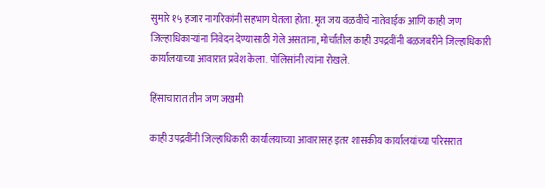सुमारे १५ हजार नागरिकांनी सहभाग घेतला होता. मृत जय वळवीचे नातेवाईक आणि काही जण जिल्हाधिकाऱ्यांना निवेदन देण्यासाठी गेले असताना, मोर्चातील काही उपद्रवींनी बळजबरीने जिल्हाधिकारी कार्यालयाच्या आवारात प्रवेश केला. पोलिसांनी त्यांना रोखले.

हिंसाचारात तीन जण जखमी

काही उपद्रवींनी जिल्हाधिकारी कार्यालयाच्या आवारासह इतर शासकीय कार्यालयांच्या परिसरात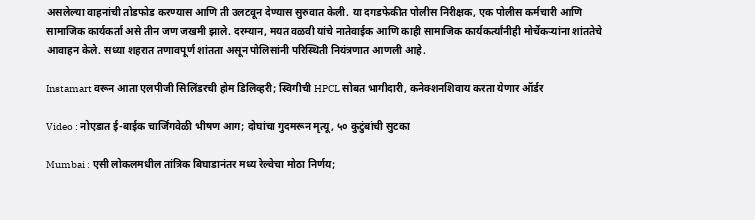असलेल्या वाहनांची तोडफोड करण्यास आणि ती उलटवून देण्यास सुरुवात केली. या दगडफेकीत पोलीस निरीक्षक, एक पोलीस कर्मचारी आणि सामाजिक कार्यकर्ता असे तीन जण जखमी झाले. दरम्यान, मयत वळवी यांचे नातेवाईक आणि काही सामाजिक कार्यकर्त्यांनीही मोर्चेकऱ्यांना शांततेचे आवाहन केले. सध्या शहरात तणावपूर्ण शांतता असून पोलिसांनी परिस्थिती नियंत्रणात आणली आहे.

Instamart वरून आता एलपीजी सिलिंडरची होम डिलिव्हरी; स्विगीची HPCL सोबत भागीदारी, कनेक्शनशिवाय करता येणार ऑर्डर

Video : नोएडात ई-बाईक चार्जिंगवेळी भीषण आग; दोघांचा गुदमरून मृत्यू, ५० कुटुंबांची सुटका

Mumbai : एसी लोकलमधील तांत्रिक बिघाडानंतर मध्य रेल्वेचा मोठा निर्णय;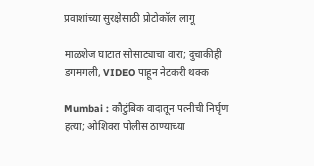प्रवाशांच्या सुरक्षेसाठी प्रोटोकॉल लागू

माळशेज घाटात सोसाट्याचा वारा; दुचाकीही डगमगली, VIDEO पाहून नेटकरी थक्क

Mumbai : कौटुंबिक वादातून पत्नीची निर्घृण हत्या; ओशिवरा पोलीस ठाण्याच्या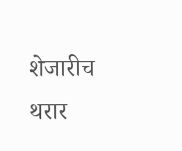शेजारीच थरार